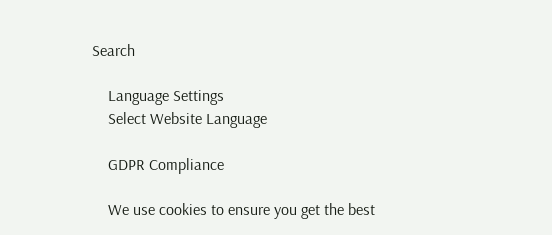Search

    Language Settings
    Select Website Language

    GDPR Compliance

    We use cookies to ensure you get the best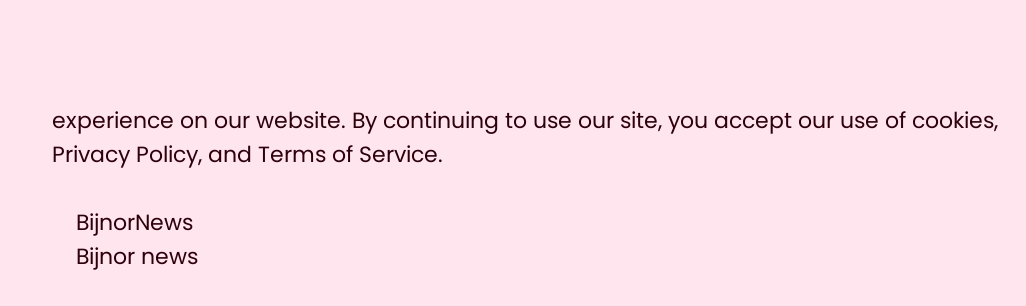experience on our website. By continuing to use our site, you accept our use of cookies, Privacy Policy, and Terms of Service.

    BijnorNews
    Bijnor news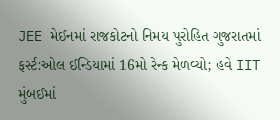JEE મેઈનમાં રાજકોટનો નિમય પુરોહિત ગુજરાતમાં ફર્સ્ટ:ઓલ ઈન્ડિયામાં 16મો રેન્ક મેળવ્યો; હવે IIT મુંબઈમાં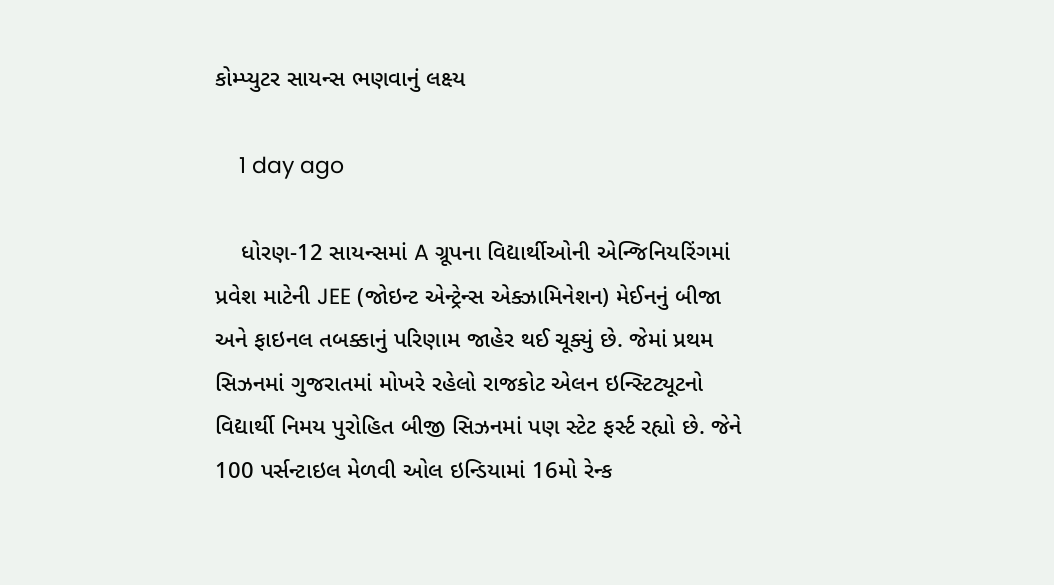કોમ્પ્યુટર સાયન્સ ભણવાનું લક્ષ્ય

    1 day ago

    ધોરણ-12 સાયન્સમાં A ગ્રૂપના વિદ્યાર્થીઓની એન્જિનિયરિંગમાં પ્રવેશ માટેની JEE (જોઇન્ટ એન્ટ્રેન્સ એક્ઝામિનેશન) મેઈનનું બીજા અને ફાઇનલ તબક્કાનું પરિણામ જાહેર થઈ ચૂક્યું છે. જેમાં પ્રથમ સિઝનમાં ગુજરાતમાં મોખરે રહેલો રાજકોટ એલન ઇન્સ્ટિટ્યૂટનો વિદ્યાર્થી નિમય પુરોહિત બીજી સિઝનમાં પણ સ્ટેટ ફર્સ્ટ રહ્યો છે. જેને 100 પર્સન્ટાઇલ મેળવી ઓલ ઇન્ડિયામાં 16મો રેન્ક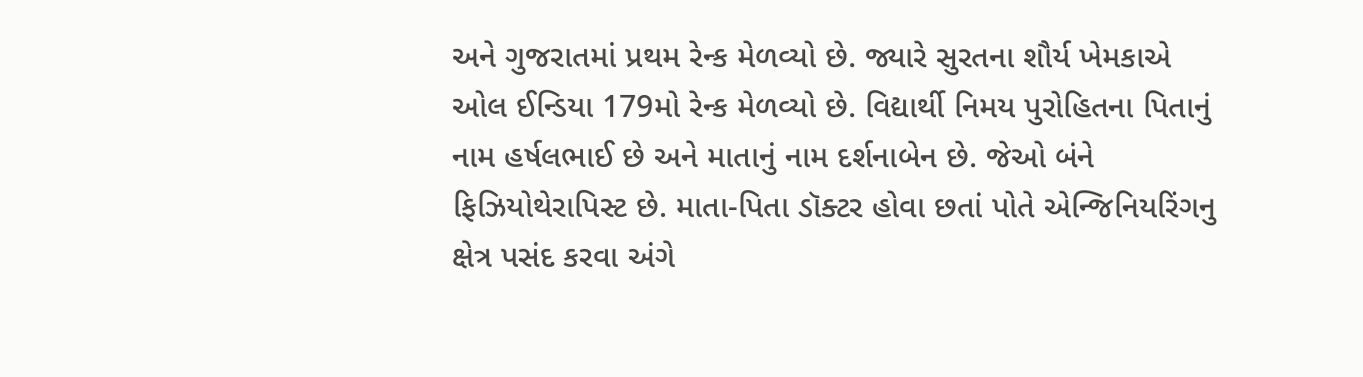અને ગુજરાતમાં પ્રથમ રેન્ક મેળવ્યો છે. જ્યારે સુરતના શૌર્ય ખેમકાએ ઓલ ઈન્ડિયા 179મો રેન્ક મેળવ્યો છે. વિદ્યાર્થી નિમય પુરોહિતના પિતાનું નામ હર્ષલભાઈ છે અને માતાનું નામ દર્શનાબેન છે. જેઓ બંને ફિઝિયોથેરાપિસ્ટ છે. માતા-પિતા ડૉક્ટર હોવા છતાં પોતે એન્જિનિયરિંગનુ ક્ષેત્ર પસંદ કરવા અંગે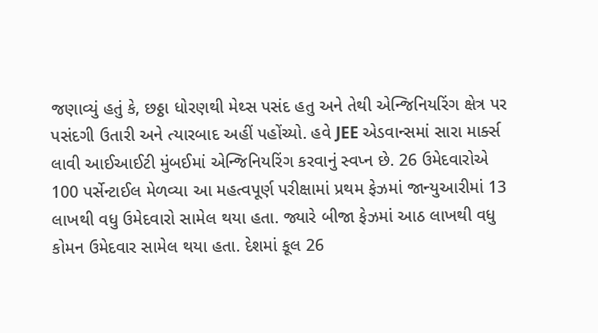જણાવ્યું હતું કે, છઠ્ઠા ધોરણથી મેથ્સ પસંદ હતુ અને તેથી એન્જિનિયરિંગ ક્ષેત્ર પર પસંદગી ઉતારી અને ત્યારબાદ અહીં પહોંચ્યો. હવે JEE એડવાન્સમાં સારા માર્ક્સ લાવી આઈઆઈટી મુંબઈમાં એન્જિનિયરિંગ કરવાનું સ્વપ્ન છે. 26 ઉમેદવારોએ 100 પર્સેન્ટાઈલ મેળવ્યા આ મહત્વપૂર્ણ પરીક્ષામાં પ્રથમ ફેઝમાં જાન્યુઆરીમાં 13 લાખથી વધુ ઉમેદવારો સામેલ થયા હતા. જ્યારે બીજા ફેઝમાં આઠ લાખથી વધુ કોમન ઉમેદવાર સામેલ થયા હતા. દેશમાં કૂલ 26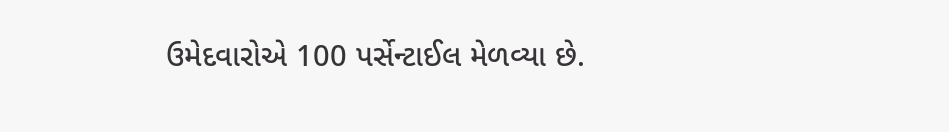ઉમેદવારોએ 100 પર્સેન્ટાઈલ મેળવ્યા છે.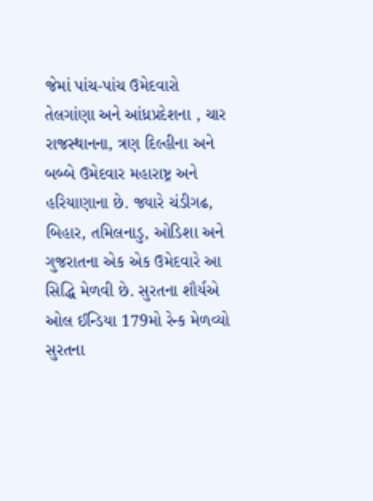જેમાં પાંચ-પાંચ ઉમેદવારો તેલગાંણા અને આંધ્રપ્રદેશના , ચાર રાજસ્થાનના, ત્રણ દિલ્હીના અને બબ્બે ઉમેદવાર મહારાષ્ટ્ર અને હરિયાણાના છે. જ્યારે ચંડીગઢ, બિહાર, તમિલનાડુ, ઓડિશા અને ગુજરાતના એક એક ઉમેદવારે આ સિદ્ધિ મેળવી છે. સુરતના શૌર્યએ ઓલ ઈન્ડિયા 179મો રેન્ક મેળવ્યો સુરતના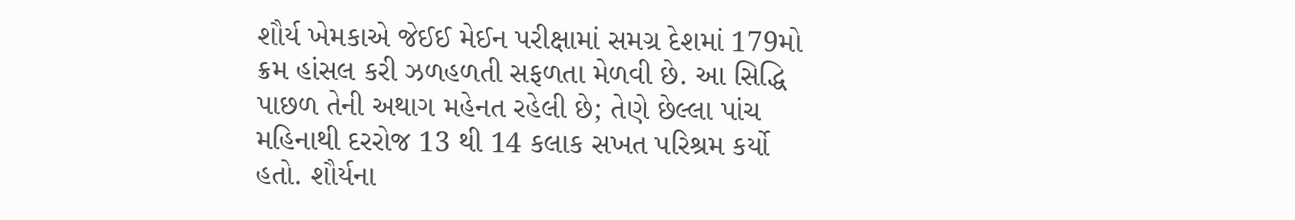શૌર્ય ખેમકાએ જેઈઈ મેઈન પરીક્ષામાં સમગ્ર દેશમાં 179મો ક્રમ હાંસલ કરી ઝળહળતી સફળતા મેળવી છે. આ સિદ્ધિ પાછળ તેની અથાગ મહેનત રહેલી છે; તેણે છેલ્લા પાંચ મહિનાથી દરરોજ 13 થી 14 કલાક સખત પરિશ્રમ કર્યો હતો. શૌર્યના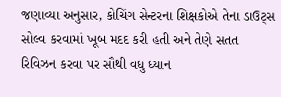જણાવ્યા અનુસાર, કોચિંગ સેન્ટરના શિક્ષકોએ તેના ડાઉટ્સ સોલ્વ કરવામાં ખૂબ મદદ કરી હતી અને તેણે સતત રિવિઝન કરવા પર સૌથી વધુ ધ્યાન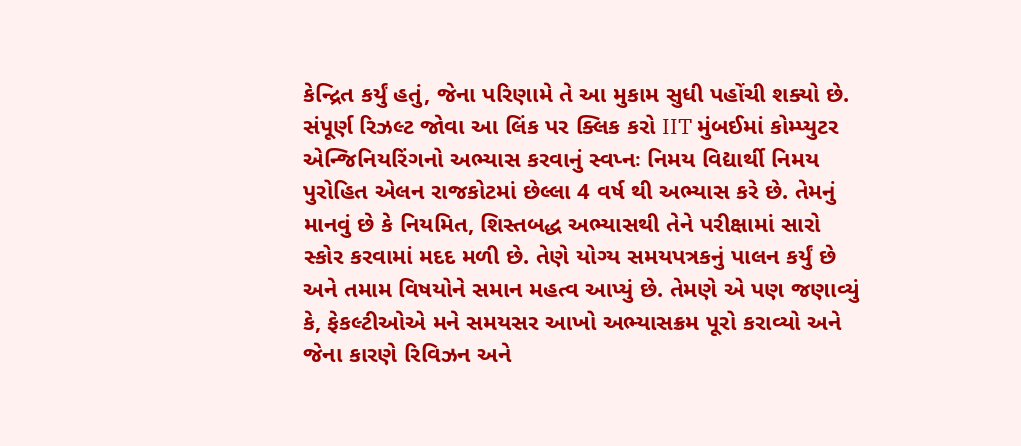કેન્દ્રિત કર્યું હતું, જેના પરિણામે તે આ મુકામ સુધી પહોંચી શક્યો છે. સંપૂર્ણ રિઝલ્ટ જોવા આ લિંક પર ક્લિક કરો IIT મુંબઈમાં કોમ્પ્યુટર એન્જિનિયરિંગનો અભ્યાસ કરવાનું સ્વપ્નઃ નિમય વિદ્યાર્થી નિમય પુરોહિત એલન રાજકોટમાં છેલ્લા 4 વર્ષ થી અભ્યાસ કરે છે. તેમનું માનવું છે કે નિયમિત, શિસ્તબદ્ધ અભ્યાસથી તેને પરીક્ષામાં સારો સ્કોર કરવામાં મદદ મળી છે. તેણે યોગ્ય સમયપત્રકનું પાલન કર્યું છે અને તમામ વિષયોને સમાન મહત્વ આપ્યું છે. તેમણે એ પણ જણાવ્યું કે, ફેકલ્ટીઓએ મને સમયસર આખો અભ્યાસક્રમ પૂરો કરાવ્યો અને જેના કારણે રિવિઝન અને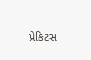પ્રેકિટસ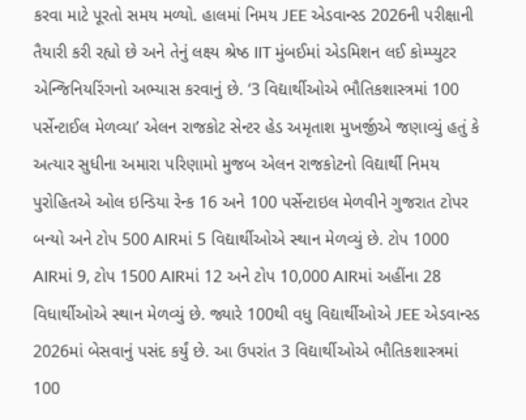કરવા માટે પૂરતો સમય મળ્યો. હાલમાં નિમય JEE એડવાન્સ્ડ 2026ની પરીક્ષાની તૈયારી કરી રહ્યો છે અને તેનું લક્ષ્ય શ્રેષ્ઠ IIT મુંબઈમાં એડમિશન લઈ કોમ્પ્યુટર એન્જિનિયરિંગનો અભ્યાસ કરવાનું છે. ‘3 વિદ્યાર્થીઓએ ભૌતિકશાસ્ત્રમાં 100 પર્સેન્ટાઈલ મેળવ્યા’ એલન રાજકોટ સેન્ટર હેડ અમૃતાશ મુખર્જીએ જણાવ્યું હતું કે અત્યાર સુધીના અમારા પરિણામો મુજબ એલન રાજકોટનો વિદ્યાર્થી નિમય પુરોહિતએ ઓલ ઇન્ડિયા રેન્ક 16 અને 100 પર્સેન્ટાઇલ મેળવીને ગુજરાત ટોપર બન્યો અને ટોપ 500 AIRમાં 5 વિદ્યાર્થીઓએ સ્થાન મેળવ્યું છે. ટોપ 1000 AIRમાં 9, ટોપ 1500 AIRમાં 12 અને ટોપ 10,000 AIRમાં અહીંના 28 વિધાર્થીઓએ સ્થાન મેળવ્યું છે. જ્યારે 100થી વધુ વિદ્યાર્થીઓએ JEE એડવાન્સ્ડ 2026માં બેસવાનું પસંદ કર્યું છે. આ ઉપરાંત 3 વિદ્યાર્થીઓએ ભૌતિકશાસ્ત્રમાં 100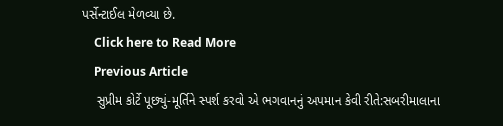પર્સેન્ટાઈલ મેળવ્યા છે.
    Click here to Read More
    Previous Article
    સુપ્રીમ કોર્ટે પૂછ્યું-મૂર્તિને સ્પર્શ કરવો એ ભગવાનનું અપમાન કેવી રીતે:સબરીમાલાના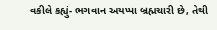વકીલે કહ્યું- ભગવાન અયપ્પા બ્રહ્મચારી છે, તેથી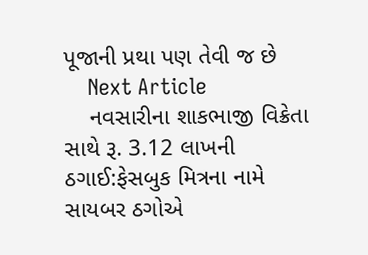પૂજાની પ્રથા પણ તેવી જ છે
    Next Article
    નવસારીના શાકભાજી વિક્રેતા સાથે રૂ. 3.12 લાખની ઠગાઈ:ફેસબુક મિત્રના નામે સાયબર ઠગોએ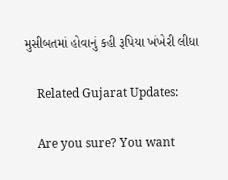મુસીબતમાં હોવાનું કહી રૂપિયા ખંખેરી લીધા

    Related Gujarat Updates:

    Are you sure? You want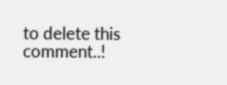to delete this comment..!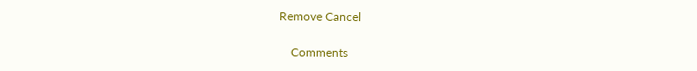Remove Cancel

    Comments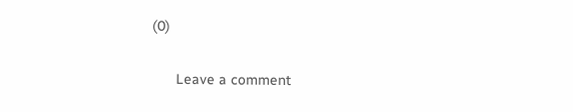(0)

      Leave a comment